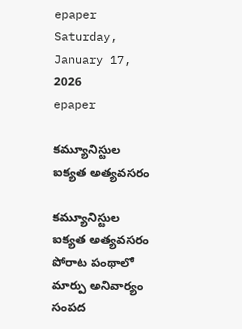epaper
Saturday, January 17, 2026
epaper

కమ్యూనిస్టుల ఐక్యత అత్య‌వ‌స‌రం

కమ్యూనిస్టుల ఐక్యత అత్య‌వ‌స‌రం
పోరాట పంథాలో మార్పు అనివార్యం
సంపద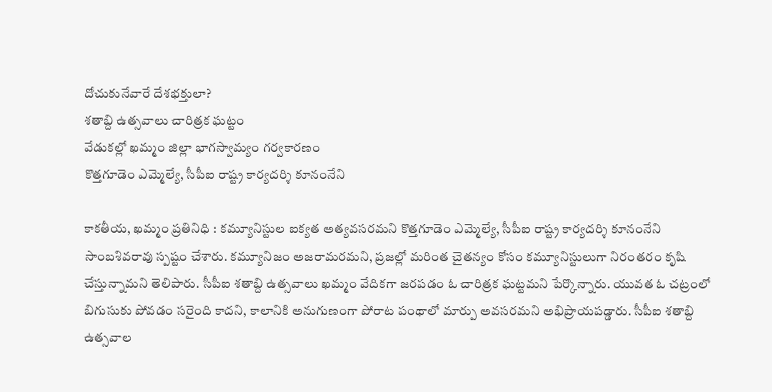దోచుకునేవారే దేశభక్తులా?
శతాబ్ది ఉత్సవాలు చారిత్రక ఘట్టం
వేడుకల్లో ఖ‌మ్మం జిల్లా భాగస్వామ్యం గర్వకారణం
కొత్తగూడెం ఎమ్మెల్యే, సీపీఐ రాష్ట్ర కార్యదర్శి కూనంనేని

కాకతీయ, ఖమ్మం ప్రతినిధి : కమ్యూనిస్టుల ఐక్యత అత్యవసరమని కొత్తగూడెం ఎమ్మెల్యే, సీపీఐ రాష్ట్ర కార్యదర్శి కూనంనేని సాంబశివరావు స్పష్టం చేశారు. కమ్యూనిజం అజరామరమని, ప్రజల్లో మరింత చైతన్యం కోసం కమ్యూనిస్టులుగా నిరంతరం కృషి చేస్తున్నామని తెలిపారు. సీపీఐ శతాబ్ది ఉత్సవాలు ఖమ్మం వేదికగా జరపడం ఓ చారిత్రక ఘట్టమని పేర్కొన్నారు. యువత ఓ చట్రంలో బిగుసుకు పోవడం సరైంది కాదని, కాలానికి అనుగుణంగా పోరాట పంథాలో మార్పు అవసరమని అభిప్రాయపడ్డారు. సీపీఐ శతాబ్ది ఉత్సవాల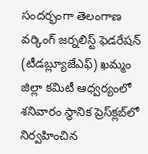సందర్భంగా తెలంగాణ వర్కింగ్ జర్నలిస్ట్ ఫెడరేషన్ (టీడబ్ల్యూజేఎఫ్) ఖమ్మం జిల్లా కమిటీ ఆధ్వర్యంలో శనివారం స్థానిక ప్రెస్‌క్లబ్‌లో నిర్వహించిన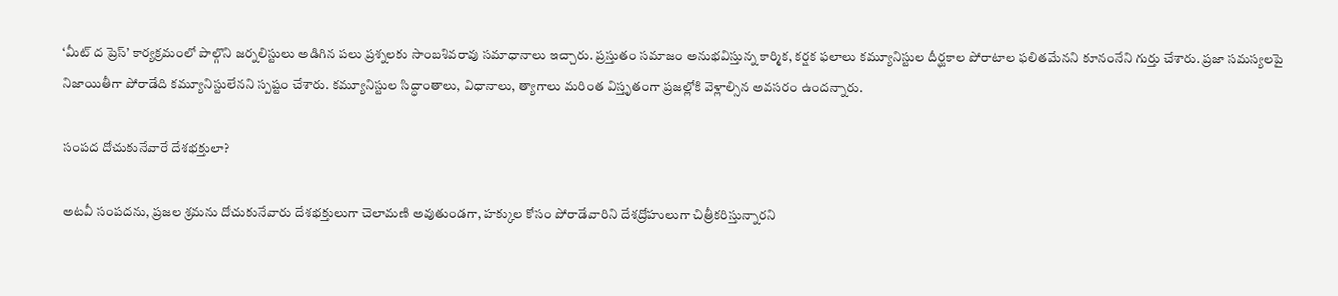‘మీట్ ద ప్రెస్’ కార్యక్రమంలో పాల్గొని జర్నలిస్టులు అడిగిన పలు ప్రశ్నలకు సాంబశివరావు సమాధానాలు ఇచ్చారు. ప్రస్తుతం సమాజం అనుభవిస్తున్న కార్మిక, కర్షక ఫలాలు కమ్యూనిస్టుల దీర్ఘకాల పోరాటాల ఫలితమేనని కూనంనేని గుర్తు చేశారు. ప్రజా సమస్యలపై నిజాయితీగా పోరాడేది కమ్యూనిస్టులేనని స్పష్టం చేశారు. కమ్యూనిస్టుల సిద్ధాంతాలు, విధానాలు, త్యాగాలు మరింత విస్తృతంగా ప్రజల్లోకి వెళ్లాల్సిన అవసరం ఉందన్నారు.

సంపద దోచుకునేవారే దేశభక్తులా?

అటవీ సంపదను, ప్రజల శ్రమను దోచుకునేవారు దేశభక్తులుగా చెలామణి అవుతుండగా, హక్కుల కోసం పోరాడేవారిని దేశద్రోహులుగా చిత్రీకరిస్తున్నారని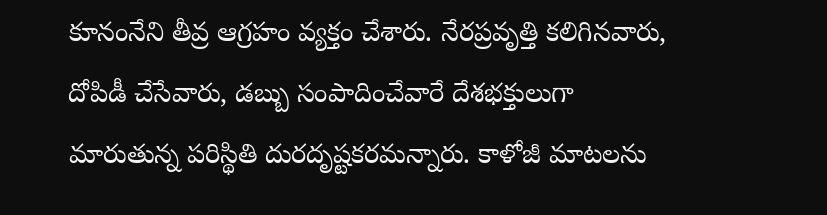కూనంనేని తీవ్ర ఆగ్రహం వ్యక్తం చేశారు. నేరప్రవృత్తి కలిగినవారు, దోపిడీ చేసేవారు, డబ్బు సంపాదించేవారే దేశభక్తులుగా మారుతున్న పరిస్థితి దురదృష్టకరమన్నారు. కాళోజీ మాటలను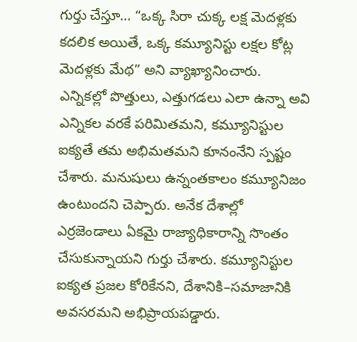గుర్తు చేస్తూ… “ఒక్క సిరా చుక్క లక్ష మెదళ్లకు కదలిక అయితే, ఒక్క కమ్యూనిస్టు లక్షల కోట్ల మెదళ్లకు మేథ” అని వ్యాఖ్యానించారు. ఎన్నికల్లో పొత్తులు, ఎత్తుగడలు ఎలా ఉన్నా అవి ఎన్నికల వరకే పరిమితమని, కమ్యూనిస్టుల ఐక్యతే తమ అభిమతమని కూనంనేని స్పష్టం చేశారు. మనుషులు ఉన్నంతకాలం కమ్యూనిజం ఉంటుందని చెప్పారు. అనేక దేశాల్లో ఎర్రజెండాలు ఏకమై రాజ్యాధికారాన్ని సొంతం చేసుకున్నాయని గుర్తు చేశారు. కమ్యూనిస్టుల ఐక్యత ప్రజల కోరికేనని, దేశానికి–సమాజానికి అవసరమని అభిప్రాయపడ్డారు.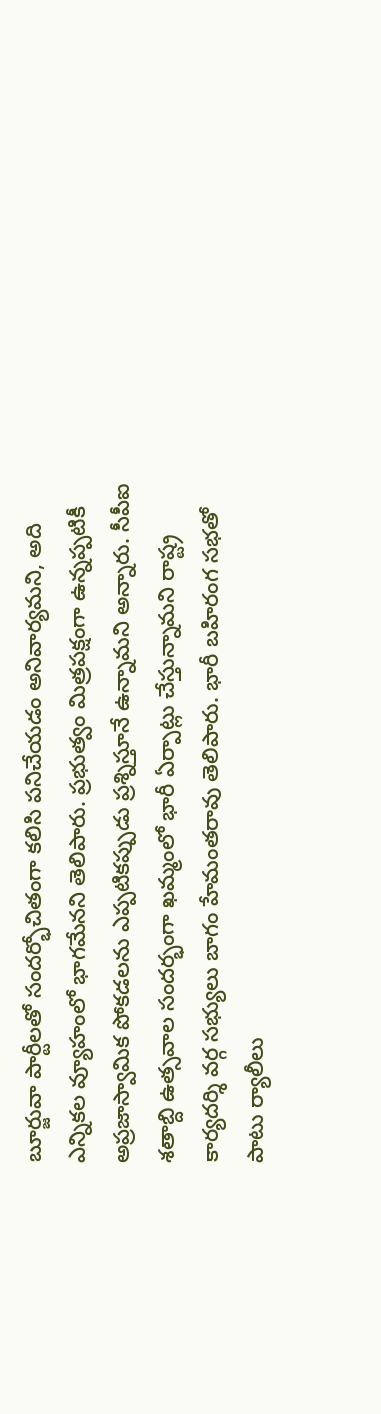బూర్జువా పార్టీలతో సందర్భోచితంగా కలిసి పనిచేయడం అనివార్యమని, అది ఎన్నికల వ్యూహంలో భాగమేనని తెలిపారు. ప్రభుత్వం మిత్రపక్షంగా ఉన్నప్పటికీ అప్రజాస్వామిక పోకడలను ఎప్పటికప్పుడు ప్రశ్నిస్తూనే ఉన్నామని అన్నారు. సీపీఐ శతాబ్ది ఉత్సవాల సందర్భంగా ఖమ్మంలో భారీ ఏర్పాట్లు చేస్తున్నామని రాష్ట్ర కార్యదర్శి వర్గ సభ్యులు బాగం హేమంతరావు తెలిపారు. భారీ బహిరంగ సభతో పాటు ర్యాలీలు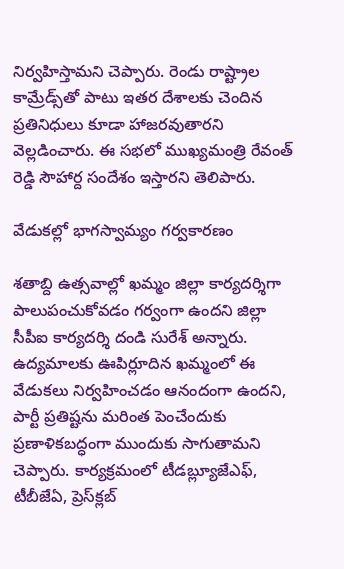నిర్వహిస్తామని చెప్పారు. రెండు రాష్ట్రాల కామ్రేడ్స్‌తో పాటు ఇతర దేశాలకు చెందిన ప్రతినిధులు కూడా హాజరవుతారని వెల్లడించారు. ఈ సభలో ముఖ్యమంత్రి రేవంత్ రెడ్డి సౌహార్ద సందేశం ఇస్తారని తెలిపారు.

వేడుకల్లో భాగస్వామ్యం గర్వకారణం

శతాబ్ది ఉత్సవాల్లో ఖమ్మం జిల్లా కార్యదర్శిగా పాలుపంచుకోవడం గర్వంగా ఉందని జిల్లా సీపీఐ కార్యదర్శి దండి సురేశ్ అన్నారు. ఉద్యమాలకు ఊపిర్లూదిన ఖమ్మంలో ఈ వేడుకలు నిర్వహించడం ఆనందంగా ఉందని, పార్టీ ప్రతిష్టను మరింత పెంచేందుకు ప్రణాళికబద్ధంగా ముందుకు సాగుతామని చెప్పారు. కార్యక్రమంలో టీడబ్ల్యూజేఎఫ్, టీబీజేఏ, ప్రెస్‌క్లబ్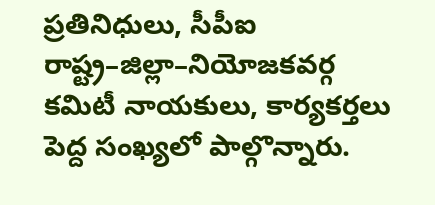ప్రతినిధులు, సీపీఐ రాష్ట్ర–జిల్లా–నియోజకవర్గ కమిటీ నాయకులు, కార్యకర్తలు పెద్ద సంఖ్యలో పాల్గొన్నారు.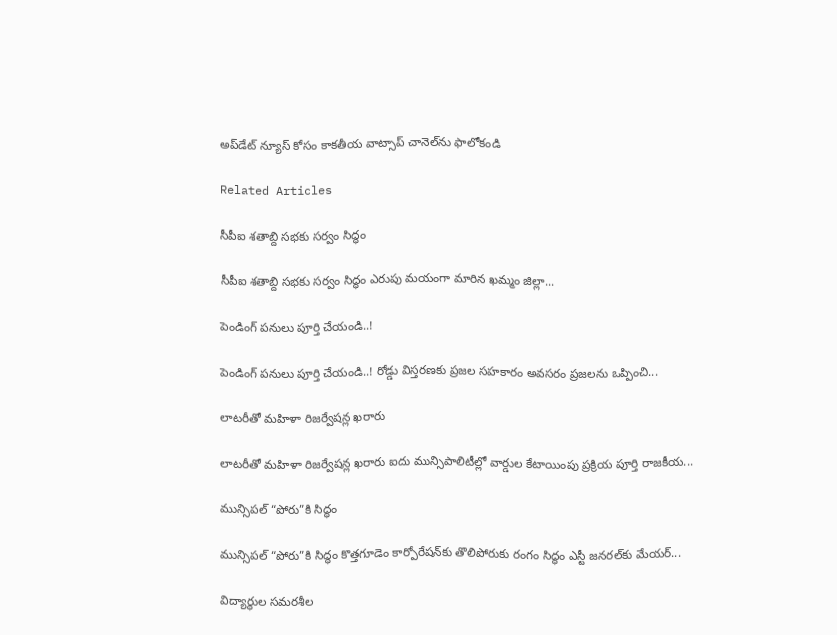అప్‌డేట్ న్యూస్ కోసం కాక‌తీయ వాట్సాప్ చానెల్‌ను ఫాలోకండి

Related Articles

సీపీఐ శతాబ్ది సభకు సర్వం సిద్ధం

సీపీఐ శతాబ్ది సభకు సర్వం సిద్ధం ఎరుపు మ‌యంగా మారిన ఖ‌మ్మం జిల్లా...

పెండింగ్ పనులు పూర్తి చేయండి..!

పెండింగ్ పనులు పూర్తి చేయండి..! రోడ్డు విస్తరణకు ప్రజల సహకారం అవసరం ప్రజలను ఒప్పించి...

లాటరీతో మహిళా రిజర్వేషన్ల ఖరారు

లాటరీతో మహిళా రిజర్వేషన్ల ఖరారు ఐదు మున్సిపాలిటీల్లో వార్డుల కేటాయింపు ప్ర‌క్రియ పూర్తి రాజకీయ...

మున్సిపల్ “పోరు”కి సిద్ధం

మున్సిపల్ “పోరు”కి సిద్ధం కొత్త‌గూడెం కార్పోరేష‌న్‌కు తొలిపోరుకు రంగం సిద్ధం ఎస్టీ జ‌న‌ర‌ల్‌కు మేయర్...

విద్యార్థుల సమరశీల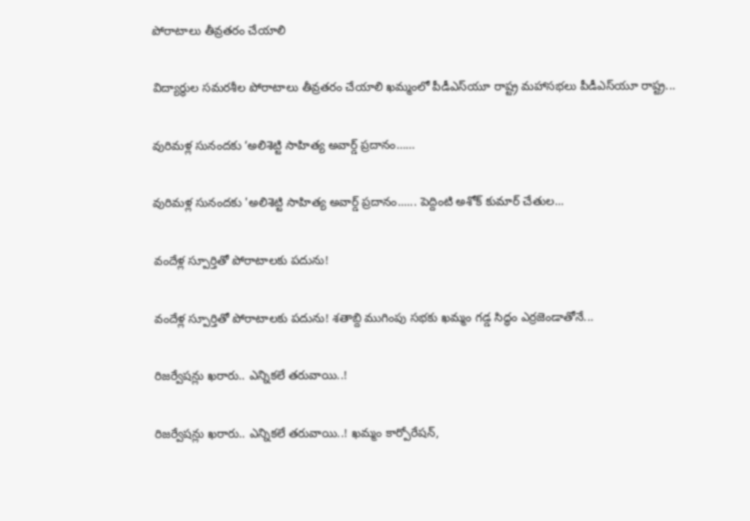పోరాటాలు తీవ్రతరం చేయాలి

విద్యార్థుల సమరశీల పోరాటాలు తీవ్రతరం చేయాలి ఖమ్మంలో పీడీఎస్‌యూ రాష్ట్ర మహాసభలు పీడీఎస్‌యూ రాష్ట్ర...

వురిమళ్ల సునందకు ‘అలిశెట్టి సాహిత్య అవార్డ్ ప్రదానం……

వురిమళ్ల సునందకు 'అలిశెట్టి సాహిత్య అవార్డ్ ప్రదానం...... పెద్దింటి అశోక్ కుమార్ చేతుల...

వందేళ్ల స్పూర్తితో పోరాటాలకు పదును!

వందేళ్ల స్పూర్తితో పోరాటాలకు పదును! శతాబ్ది ముగింపు సభకు ఖమ్మం గడ్డ సిద్ధం ఎర్రజెండాతోనే...

రిజ‌ర్వేష‌న్లు ఖ‌రారు.. ఎన్నిక‌లే త‌రువాయి..!

రిజ‌ర్వేష‌న్లు ఖ‌రారు.. ఎన్నిక‌లే త‌రువాయి..! ఖమ్మం కార్పోరేష‌న్‌,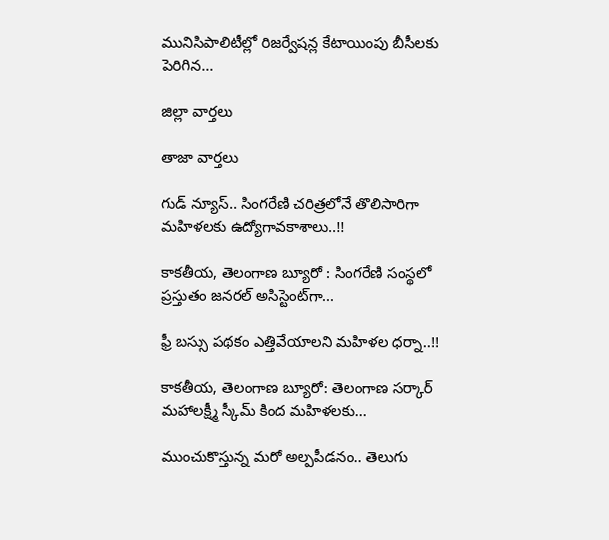మునిసిపాలిటీల్లో రిజ‌ర్వేష‌న్ల కేటాయింపు బీసీలకు పెరిగిన‌...

జిల్లా వార్త‌లు

తాజా వార్త‌లు

గుడ్ న్యూస్.. సింగరేణి చరిత్రలోనే తొలిసారిగా మ‌హిళ‌ల‌కు ఉద్యోగావ‌కాశాలు..!!

కాక‌తీయ‌, తెలంగాణ బ్యూరో : సింగరేణి సంస్థలో ప్రస్తుతం జనరల్ అసిస్టెంట్‌గా...

ఫ్రీ బస్సు పథకం ఎత్తివేయాలని మహిళల ధర్నా..!!

కాకతీయ, తెలంగాణ బ్యూరో: తెలంగాణ సర్కార్ మహాలక్ష్మీ స్కీమ్ కింద మహిళలకు...

ముంచుకొస్తున్న మరో అల్పపీడనం.. తెలుగు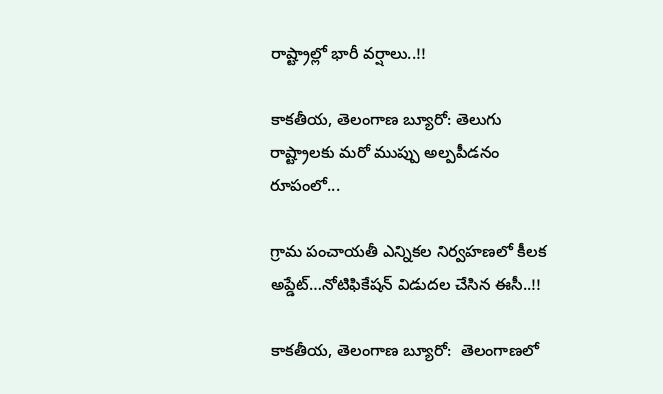రాష్ట్రాల్లో భారీ వర్షాలు..!!

కాకతీయ, తెలంగాణ బ్యూరో: తెలుగు రాష్ట్రాలకు మరో ముప్పు అల్పపీడనం రూపంలో...

గ్రామ పంచాయ‌తీ ఎన్నిక‌ల నిర్వ‌హ‌ణ‌లో కీల‌క అప్డేట్‌…నోటిఫికేషన్ విడుదల చేసిన ఈసీ..!!

కాకతీయ, తెలంగాణ బ్యూరో:  తెలంగాణలో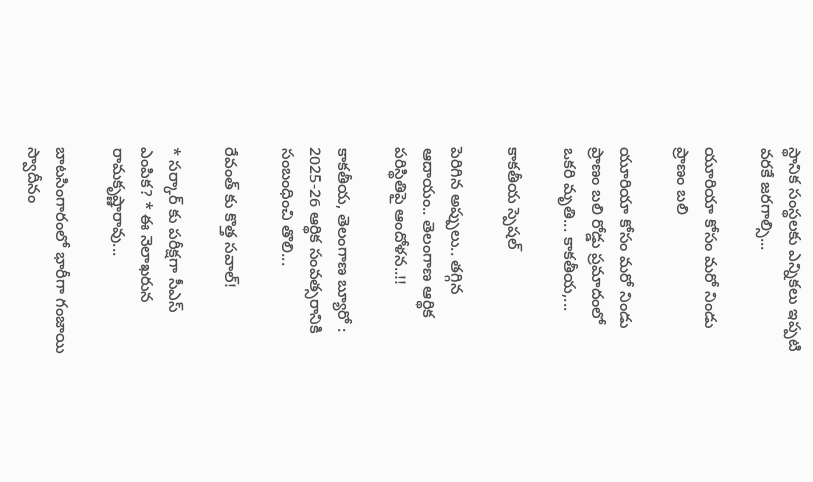స్థానిక సంస్థలకు ఎన్నికలు ఇప్పటి వరకే జరగాల్సి...

యూరియా కోసం మరో నిండు ప్రాణం బలి

యూరియా కోసం మరో నిండు ప్రాణం బలి రోడ్డు ప్రమాదంలో ఒకరి మృతి... కాకతీయ,...

కాక‌తీయ స్పెష‌ల్‌

పెరిగిన అప్పులు.. తగ్గిన ఆదాయం.. తెలంగాణ ఆర్థిక పరిస్థితిపై ఆందోళన..!!

కాకతీయ, తెలంగాణ బ్యూరో : 2025-26 ఆర్థిక సంవత్సరానికి సంబంధించి తొలి...

రేవంత్ కు కొత్త సవాల్!

* సర్కార్ కు పరీక్షగా సీఎస్ ఎంపిక? * ఈ నెలాఖరున రామకృష్ణారావు...

బాటసింగారంలో భారీగా గంజాయి స్వాదీనం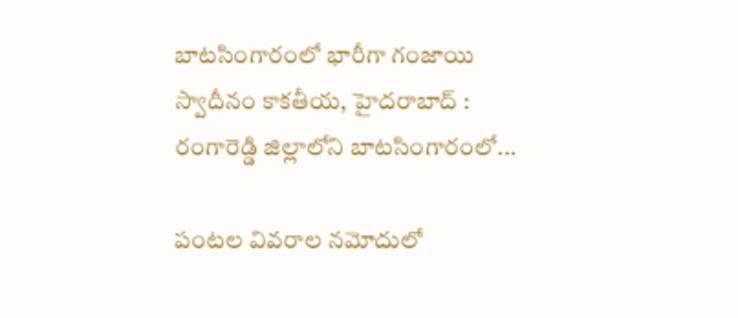బాటసింగారంలో భారీగా గంజాయి స్వాదీనం కాక‌తీయ‌, హైదరాబాద్ : రంగారెడ్డి జిల్లాలోని బాటసింగారంలో...

పంటల వివరాల నమోదులో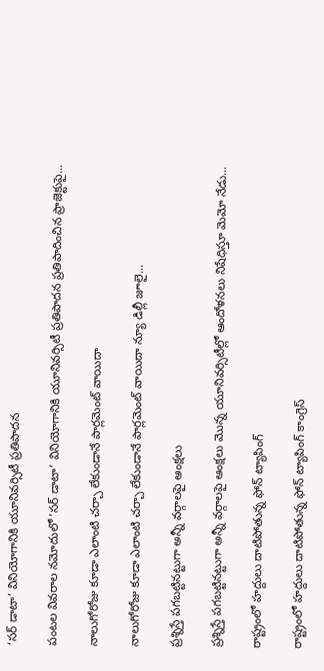‘సర్ డాటా’ వినియోగానికి యూనివర్సిటీ ప్రతిపాదన

పంటల వివరాల నమోదులో ‘సర్ డాటా’ వినియోగానికి యూనివర్సిటీ ప్రతిపాదన ప్రతిపాదించిన ప్రాజెక్టుపై...

నాలుగోరోజు కూడా ఎలాంటి చర్చా లేకుండానే పార్లమెంట్ వాయిదా

నాలుగోరోజు కూడా ఎలాంటి చర్చా లేకుండానే పార్లమెంట్ వాయిదా న్యూ డిల్లీ జూలై...

ప్రశ్నిస్తే పగబట్టినట్టుగా అన్నీ వర్గాలపై ఆంక్షలు

ప్రశ్నిస్తే పగబట్టినట్టుగా అన్నీ వర్గాలపై ఆంక్షలు మొన్న యూనివర్సిటీల్లో ఆందోళనలు నిషేధిస్తూ మెమో నేడు...

రాష్ట్రంలో హద్దులు దాటిపోతున్న ఫోన్‌ ట్యాపింగ్‌

రాష్ట్రంలో హద్దులు దాటిపోతున్న ఫోన్‌ ట్యాపింగ్‌ కాంగ్రెస్‌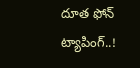దూత ఫోన్‌ ట్యాపింగ్‌..!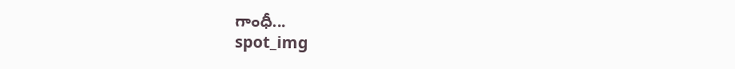గాంధీ...
spot_img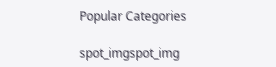Popular Categories

spot_imgspot_img